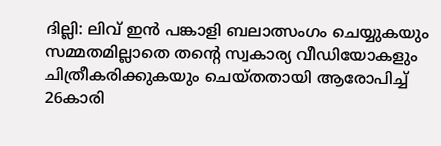ദില്ലി: ലിവ് ഇൻ പങ്കാളി ബലാത്സംഗം ചെയ്യുകയും സമ്മതമില്ലാതെ തന്റെ സ്വകാര്യ വീഡിയോകളും ചിത്രീകരിക്കുകയും ചെയ്തതായി ആരോപിച്ച് 26കാരി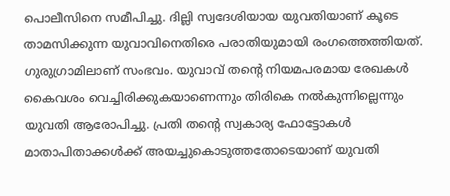പൊലീസിനെ സമീപിച്ചു. ദില്ലി സ്വദേശിയായ യുവതിയാണ് കൂടെ താമസിക്കുന്ന യുവാവിനെതിരെ പരാതിയുമായി രംഗത്തെത്തിയത്. ഗുരുഗ്രാമിലാണ് സംഭവം. യുവാവ് തന്റെ നിയമപരമായ രേഖകൾ കൈവശം വെച്ചിരിക്കുകയാണെന്നും തിരികെ നൽകുന്നില്ലെന്നും യുവതി ആരോപിച്ചു. പ്രതി തന്റെ സ്വകാര്യ ഫോട്ടോകൾ മാതാപിതാക്കൾക്ക് അയച്ചുകൊടുത്തതോടെയാണ് യുവതി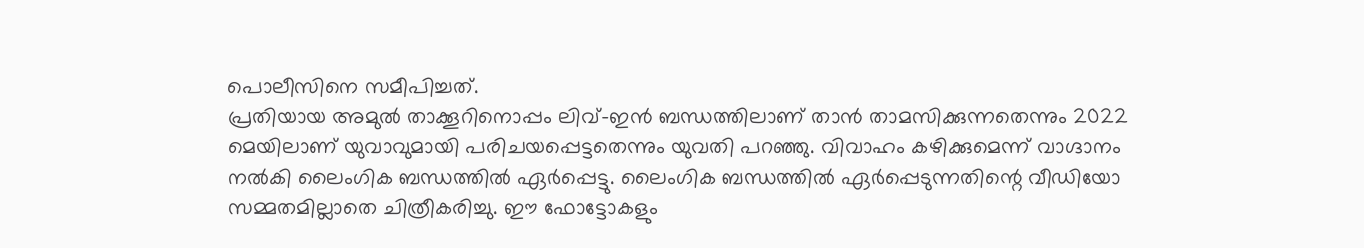പൊലീസിനെ സമീപിച്ചത്.
പ്രതിയായ അമുൽ താക്കൂറിനൊപ്പം ലിവ്-ഇൻ ബന്ധത്തിലാണ് താൻ താമസിക്കുന്നതെന്നും 2022 മെയിലാണ് യുവാവുമായി പരിചയപ്പെട്ടതെന്നും യുവതി പറഞ്ഞു. വിവാഹം കഴിക്കുമെന്ന് വാഗ്ദാനം നൽകി ലൈംഗിക ബന്ധത്തിൽ ഏർപ്പെട്ടു. ലൈംഗിക ബന്ധത്തിൽ ഏർപ്പെടുന്നതിന്റെ വീഡിയോ സമ്മതമില്ലാതെ ചിത്രീകരിച്ചു. ഈ ഫോട്ടോകളും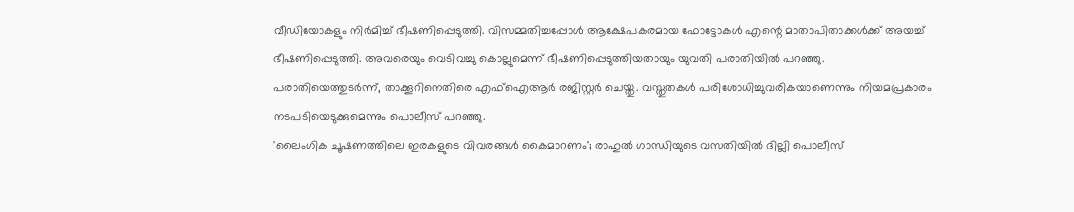വീഡിയോകളും നിർമിച്ച് ഭീഷണിപ്പെടുത്തി. വിസമ്മതിച്ചപ്പോൾ ആക്ഷേപകരമായ ഫോട്ടോകൾ എന്റെ മാതാപിതാക്കൾക്ക് അയച്ച് ഭീഷണിപ്പെടുത്തി. അവരെയും വെടിവച്ചു കൊല്ലുമെന്ന് ഭീഷണിപ്പെടുത്തിയതായും യുവതി പരാതിയിൽ പറഞ്ഞു.
പരാതിയെത്തുടർന്ന്, താക്കൂറിനെതിരെ എഫ്ഐആർ രജിസ്റ്റർ ചെയ്തു. വസ്തുതകൾ പരിശോധിച്ചുവരികയാണെന്നും നിയമപ്രകാരം നടപടിയെടുക്കുമെന്നും പൊലീസ് പറഞ്ഞു.
'ലൈംഗിക ചൂഷണത്തിലെ ഇരകളുടെ വിവരങ്ങൾ കൈമാറണം'; രാഹുൽ ഗാന്ധിയുടെ വസതിയിൽ ദില്ലി പൊലീസ്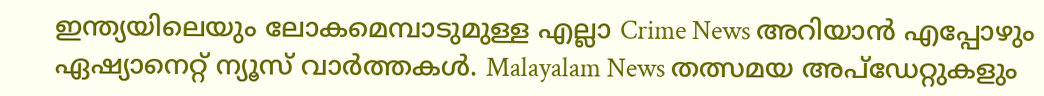ഇന്ത്യയിലെയും ലോകമെമ്പാടുമുള്ള എല്ലാ Crime News അറിയാൻ എപ്പോഴും ഏഷ്യാനെറ്റ് ന്യൂസ് വാർത്തകൾ. Malayalam News തത്സമയ അപ്ഡേറ്റുകളും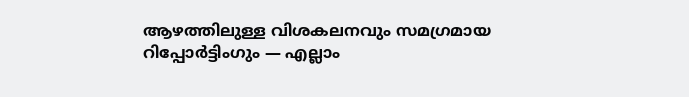ആഴത്തിലുള്ള വിശകലനവും സമഗ്രമായ റിപ്പോർട്ടിംഗും — എല്ലാം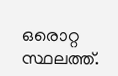ഒരൊറ്റ സ്ഥലത്ത്.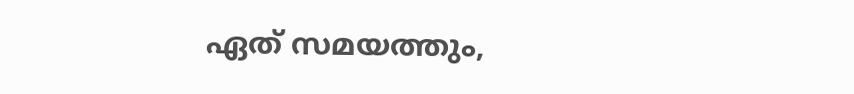ഏത് സമയത്തും,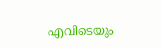എവിടെയും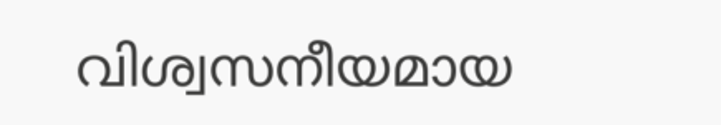വിശ്വസനീയമായ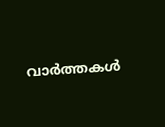വാർത്തകൾ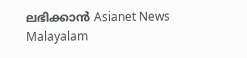ലഭിക്കാൻ Asianet News Malayalam